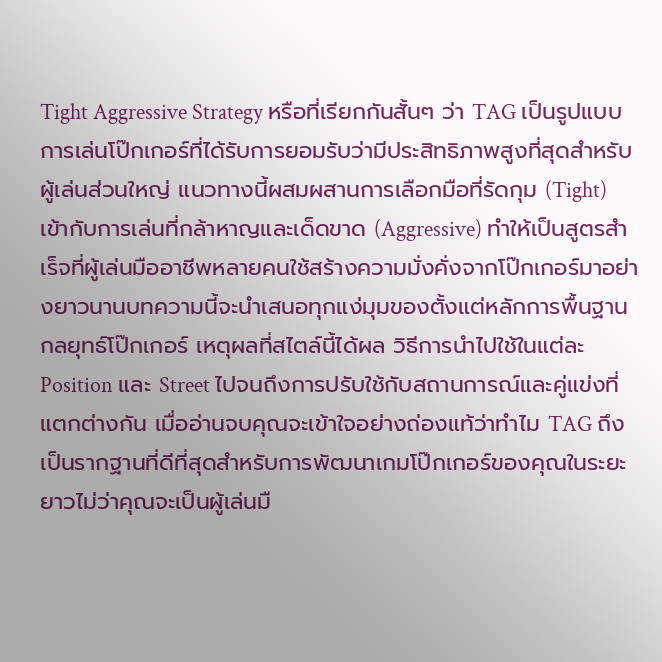Tight Aggressive Strategy หรือที่เรียกกันสั้นๆ ว่า TAG เป็นรูปแบบการเล่นโป๊กเกอร์ที่ได้รับการยอมรับว่ามีประสิทธิภาพสูงที่สุดสำหรับผู้เล่นส่วนใหญ่ แนวทางนี้ผสมผสานการเลือกมือที่รัดกุม (Tight) เข้ากับการเล่นที่กล้าหาญและเด็ดขาด (Aggressive) ทำให้เป็นสูตรสำเร็จที่ผู้เล่นมืออาชีพหลายคนใช้สร้างความมั่งคั่งจากโป๊กเกอร์มาอย่างยาวนานบทความนี้จะนำเสนอทุกแง่มุมของตั้งแต่หลักการพื้นฐาน กลยุทธ์โป๊กเกอร์ เหตุผลที่สไตล์นี้ได้ผล วิธีการนำไปใช้ในแต่ละ Position และ Street ไปจนถึงการปรับใช้กับสถานการณ์และคู่แข่งที่แตกต่างกัน เมื่ออ่านจบคุณจะเข้าใจอย่างถ่องแท้ว่าทำไม TAG ถึงเป็นรากฐานที่ดีที่สุดสำหรับการพัฒนาเกมโป๊กเกอร์ของคุณในระยะยาวไม่ว่าคุณจะเป็นผู้เล่นมื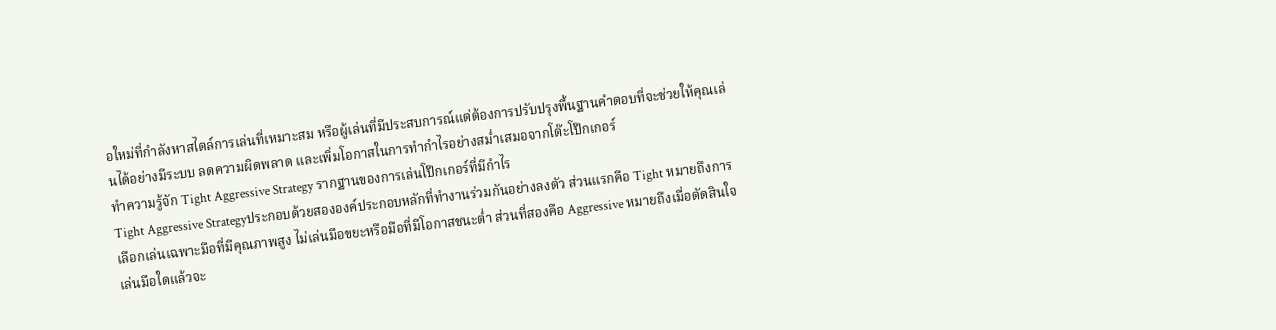อใหม่ที่กำลังหาสไตล์การเล่นที่เหมาะสม หรือผู้เล่นที่มีประสบการณ์แต่ต้องการปรับปรุงพื้นฐานคำตอบที่จะช่วยให้คุณเล่นได้อย่างมีระบบ ลดความผิดพลาด และเพิ่มโอกาสในการทำกำไรอย่างสม่ำเสมอจากโต๊ะโป๊กเกอร์
ทำความรู้จัก Tight Aggressive Strategy รากฐานของการเล่นโป๊กเกอร์ที่มีกำไร
Tight Aggressive Strategyประกอบด้วยสององค์ประกอบหลักที่ทำงานร่วมกันอย่างลงตัว ส่วนแรกคือ Tight หมายถึงการเลือกเล่นเฉพาะมือที่มีคุณภาพสูง ไม่เล่นมือขยะหรือมือที่มีโอกาสชนะต่ำ ส่วนที่สองคือ Aggressive หมายถึงเมื่อตัดสินใจเล่นมือใดแล้วจะ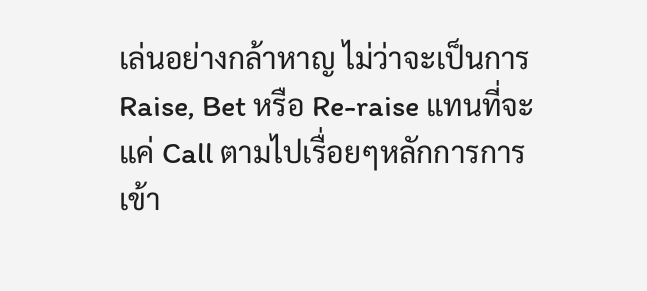เล่นอย่างกล้าหาญ ไม่ว่าจะเป็นการ Raise, Bet หรือ Re-raise แทนที่จะแค่ Call ตามไปเรื่อยๆหลักการการเข้า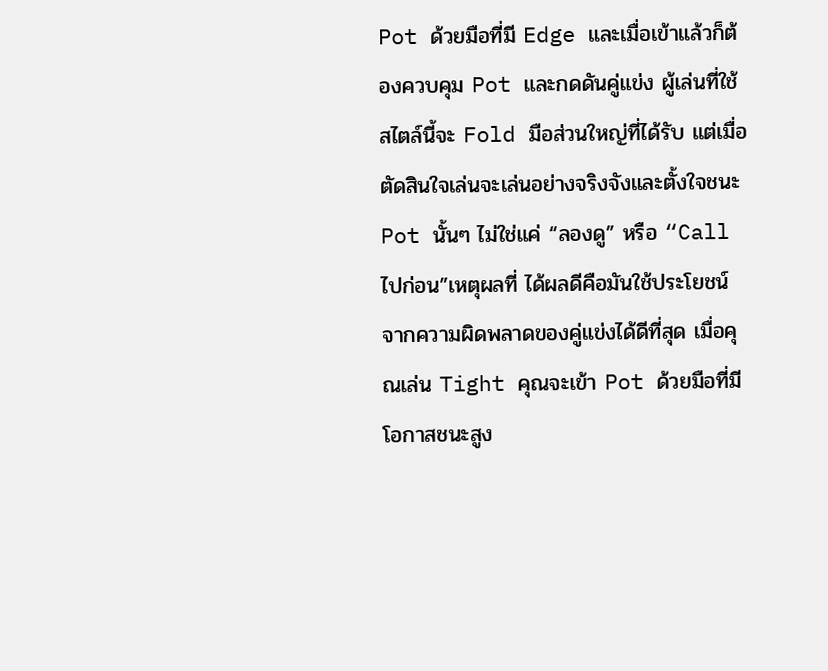Pot ด้วยมือที่มี Edge และเมื่อเข้าแล้วก็ต้องควบคุม Pot และกดดันคู่แข่ง ผู้เล่นที่ใช้สไตล์นี้จะ Fold มือส่วนใหญ่ที่ได้รับ แต่เมื่อตัดสินใจเล่นจะเล่นอย่างจริงจังและตั้งใจชนะ Pot นั้นๆ ไม่ใช่แค่ “ลองดู” หรือ “Call ไปก่อน”เหตุผลที่ ได้ผลดีคือมันใช้ประโยชน์จากความผิดพลาดของคู่แข่งได้ดีที่สุด เมื่อคุณเล่น Tight คุณจะเข้า Pot ด้วยมือที่มีโอกาสชนะสูง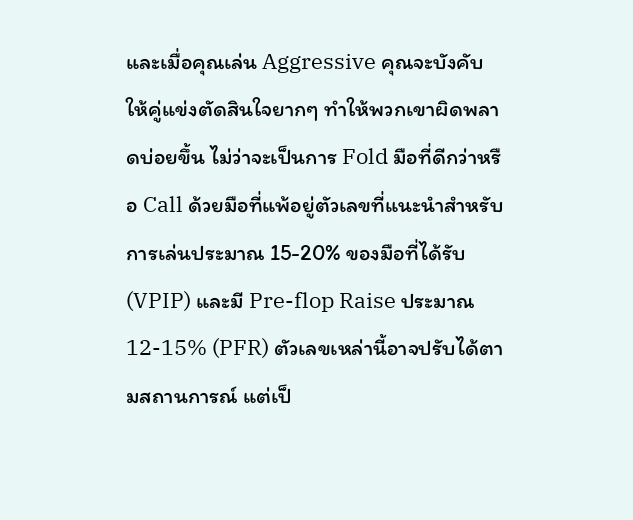และเมื่อคุณเล่น Aggressive คุณจะบังคับให้คู่แข่งตัดสินใจยากๆ ทำให้พวกเขาผิดพลาดบ่อยขึ้น ไม่ว่าจะเป็นการ Fold มือที่ดีกว่าหรือ Call ด้วยมือที่แพ้อยู่ตัวเลขที่แนะนำสำหรับ การเล่นประมาณ 15-20% ของมือที่ได้รับ (VPIP) และมี Pre-flop Raise ประมาณ 12-15% (PFR) ตัวเลขเหล่านี้อาจปรับได้ตามสถานการณ์ แต่เป็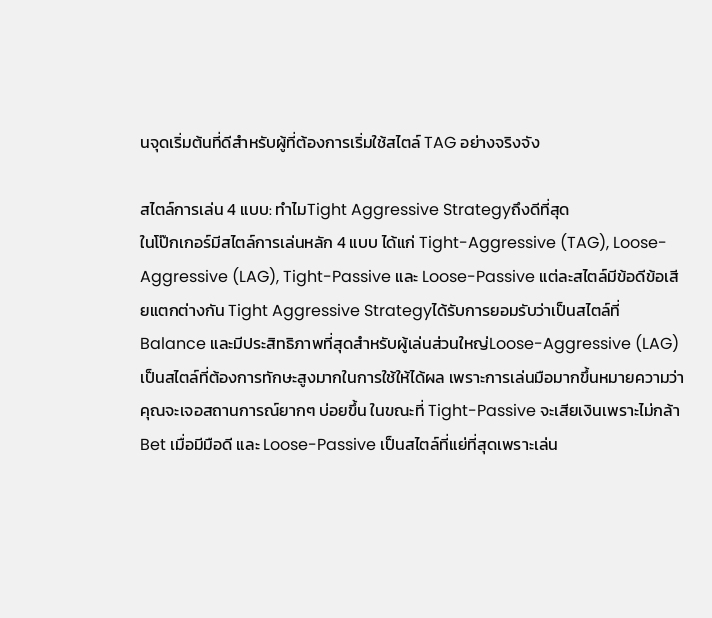นจุดเริ่มต้นที่ดีสำหรับผู้ที่ต้องการเริ่มใช้สไตล์ TAG อย่างจริงจัง

สไตล์การเล่น 4 แบบ: ทำไมTight Aggressive Strategyถึงดีที่สุด
ในโป๊กเกอร์มีสไตล์การเล่นหลัก 4 แบบ ได้แก่ Tight-Aggressive (TAG), Loose-Aggressive (LAG), Tight-Passive และ Loose-Passive แต่ละสไตล์มีข้อดีข้อเสียแตกต่างกัน Tight Aggressive Strategyได้รับการยอมรับว่าเป็นสไตล์ที่ Balance และมีประสิทธิภาพที่สุดสำหรับผู้เล่นส่วนใหญ่Loose-Aggressive (LAG) เป็นสไตล์ที่ต้องการทักษะสูงมากในการใช้ให้ได้ผล เพราะการเล่นมือมากขึ้นหมายความว่าคุณจะเจอสถานการณ์ยากๆ บ่อยขึ้น ในขณะที่ Tight-Passive จะเสียเงินเพราะไม่กล้า Bet เมื่อมีมือดี และ Loose-Passive เป็นสไตล์ที่แย่ที่สุดเพราะเล่น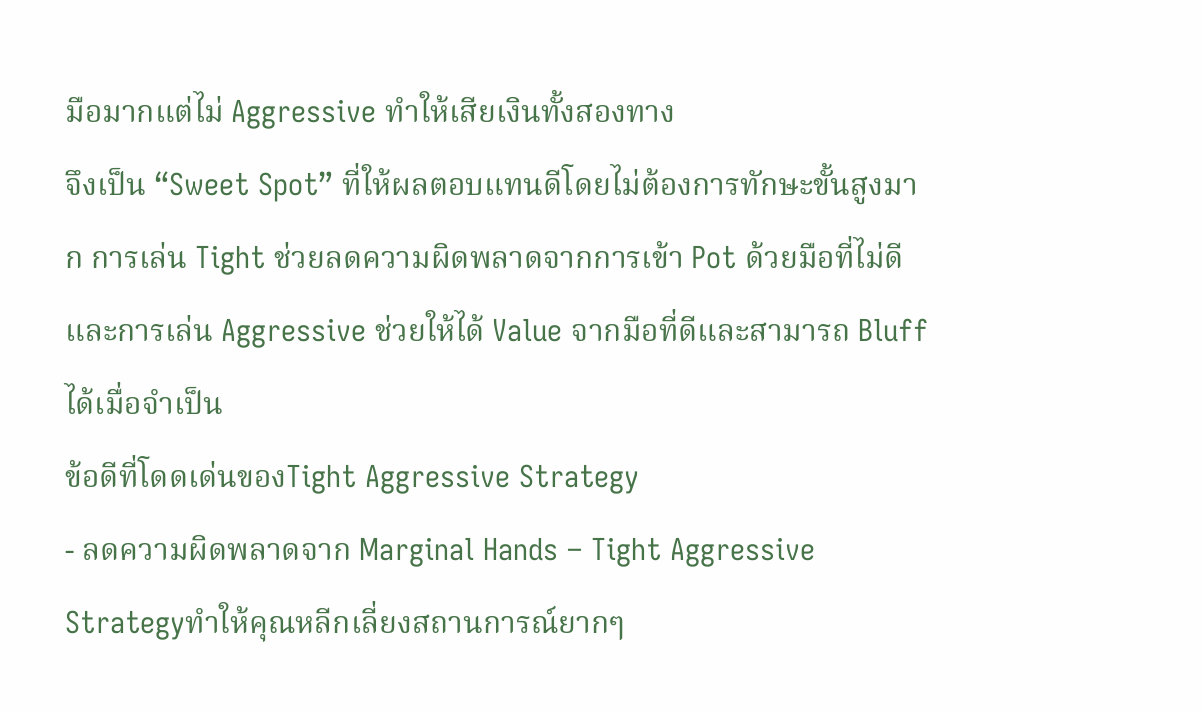มือมากแต่ไม่ Aggressive ทำให้เสียเงินทั้งสองทาง
จึงเป็น “Sweet Spot” ที่ให้ผลตอบแทนดีโดยไม่ต้องการทักษะขั้นสูงมาก การเล่น Tight ช่วยลดความผิดพลาดจากการเข้า Pot ด้วยมือที่ไม่ดี และการเล่น Aggressive ช่วยให้ได้ Value จากมือที่ดีและสามารถ Bluff ได้เมื่อจำเป็น
ข้อดีที่โดดเด่นของTight Aggressive Strategy
- ลดความผิดพลาดจาก Marginal Hands – Tight Aggressive Strategyทำให้คุณหลีกเลี่ยงสถานการณ์ยากๆ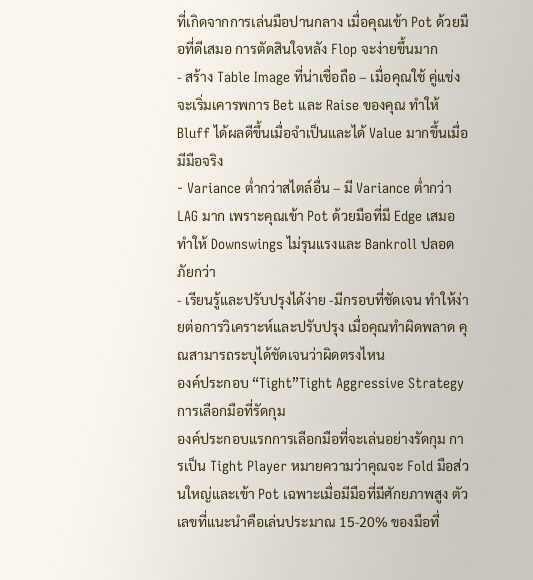ที่เกิดจากการเล่นมือปานกลาง เมื่อคุณเข้า Pot ด้วยมือที่ดีเสมอ การตัดสินใจหลัง Flop จะง่ายขึ้นมาก
- สร้าง Table Image ที่น่าเชื่อถือ – เมื่อคุณใช้ คู่แข่งจะเริ่มเคารพการ Bet และ Raise ของคุณ ทำให้ Bluff ได้ผลดีขึ้นเมื่อจำเป็นและได้ Value มากขึ้นเมื่อมีมือจริง
- Variance ต่ำกว่าสไตล์อื่น – มี Variance ต่ำกว่า LAG มาก เพราะคุณเข้า Pot ด้วยมือที่มี Edge เสมอ ทำให้ Downswings ไม่รุนแรงและ Bankroll ปลอดภัยกว่า
- เรียนรู้และปรับปรุงได้ง่าย -มีกรอบที่ชัดเจน ทำให้ง่ายต่อการวิเคราะห์และปรับปรุง เมื่อคุณทำผิดพลาด คุณสามารถระบุได้ชัดเจนว่าผิดตรงไหน
องค์ประกอบ “Tight”Tight Aggressive Strategyการเลือกมือที่รัดกุม
องค์ประกอบแรกการเลือกมือที่จะเล่นอย่างรัดกุม การเป็น Tight Player หมายความว่าคุณจะ Fold มือส่วนใหญ่และเข้า Pot เฉพาะเมื่อมีมือที่มีศักยภาพสูง ตัวเลขที่แนะนำคือเล่นประมาณ 15-20% ของมือที่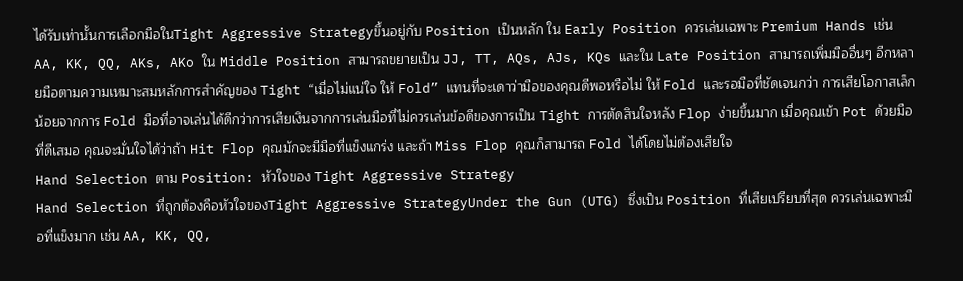ได้รับเท่านั้นการเลือกมือในTight Aggressive Strategyขึ้นอยู่กับ Position เป็นหลัก ใน Early Position ควรเล่นเฉพาะ Premium Hands เช่น AA, KK, QQ, AKs, AKo ใน Middle Position สามารถขยายเป็น JJ, TT, AQs, AJs, KQs และใน Late Position สามารถเพิ่มมืออื่นๆ อีกหลายมือตามความเหมาะสมหลักการสำคัญของ Tight “เมื่อไม่แน่ใจ ให้ Fold” แทนที่จะเดาว่ามือของคุณดีพอหรือไม่ ให้ Fold และรอมือที่ชัดเจนกว่า การเสียโอกาสเล็กน้อยจากการ Fold มือที่อาจเล่นได้ดีกว่าการเสียเงินจากการเล่นมือที่ไม่ควรเล่นข้อดีของการเป็น Tight การตัดสินใจหลัง Flop ง่ายขึ้นมาก เมื่อคุณเข้า Pot ด้วยมือที่ดีเสมอ คุณจะมั่นใจได้ว่าถ้า Hit Flop คุณมักจะมีมือที่แข็งแกร่ง และถ้า Miss Flop คุณก็สามารถ Fold ได้โดยไม่ต้องเสียใจ
Hand Selection ตาม Position: หัวใจของ Tight Aggressive Strategy
Hand Selection ที่ถูกต้องคือหัวใจของTight Aggressive StrategyUnder the Gun (UTG) ซึ่งเป็น Position ที่เสียเปรียบที่สุด ควรเล่นเฉพาะมือที่แข็งมาก เช่น AA, KK, QQ,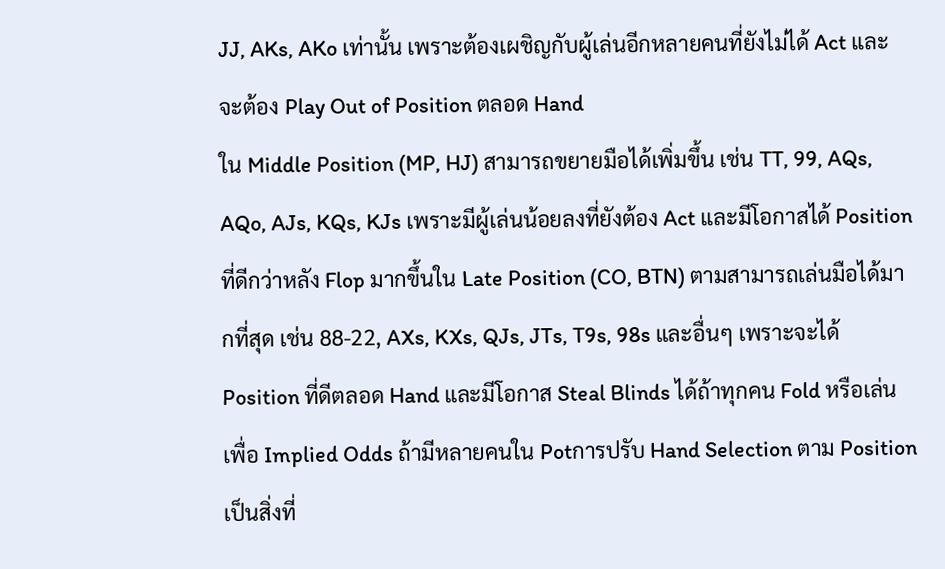JJ, AKs, AKo เท่านั้น เพราะต้องเผชิญกับผู้เล่นอีกหลายคนที่ยังไม่ได้ Act และจะต้อง Play Out of Position ตลอด Hand
ใน Middle Position (MP, HJ) สามารถขยายมือได้เพิ่มขึ้น เช่น TT, 99, AQs, AQo, AJs, KQs, KJs เพราะมีผู้เล่นน้อยลงที่ยังต้อง Act และมีโอกาสได้ Position ที่ดีกว่าหลัง Flop มากขึ้นใน Late Position (CO, BTN) ตามสามารถเล่นมือได้มากที่สุด เช่น 88-22, AXs, KXs, QJs, JTs, T9s, 98s และอื่นๆ เพราะจะได้ Position ที่ดีตลอด Hand และมีโอกาส Steal Blinds ได้ถ้าทุกคน Fold หรือเล่นเพื่อ Implied Odds ถ้ามีหลายคนใน Potการปรับ Hand Selection ตาม Position เป็นสิ่งที่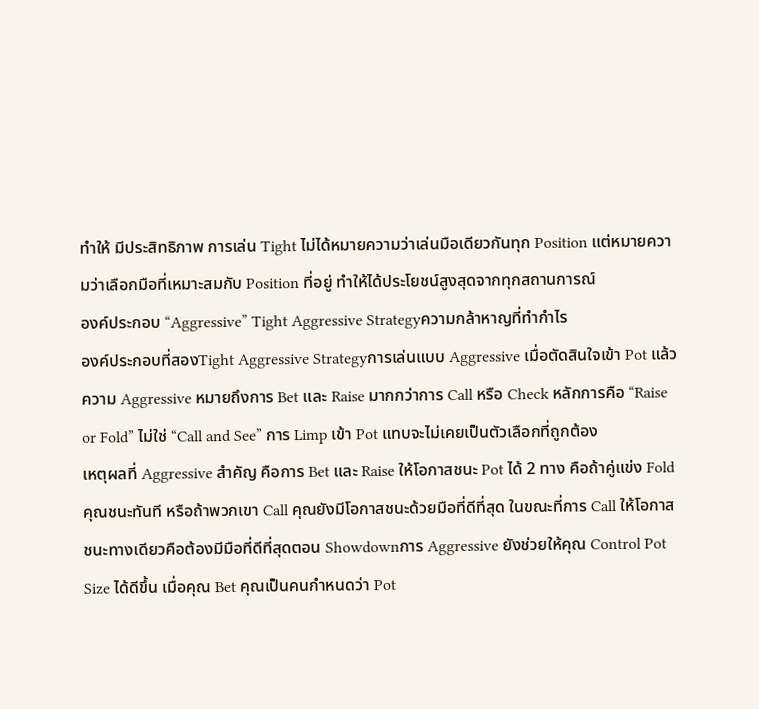ทำให้ มีประสิทธิภาพ การเล่น Tight ไม่ได้หมายความว่าเล่นมือเดียวกันทุก Position แต่หมายความว่าเลือกมือที่เหมาะสมกับ Position ที่อยู่ ทำให้ได้ประโยชน์สูงสุดจากทุกสถานการณ์
องค์ประกอบ “Aggressive” Tight Aggressive Strategyความกล้าหาญที่ทำกำไร
องค์ประกอบที่สองTight Aggressive Strategyการเล่นแบบ Aggressive เมื่อตัดสินใจเข้า Pot แล้ว ความ Aggressive หมายถึงการ Bet และ Raise มากกว่าการ Call หรือ Check หลักการคือ “Raise or Fold” ไม่ใช่ “Call and See” การ Limp เข้า Pot แทบจะไม่เคยเป็นตัวเลือกที่ถูกต้อง
เหตุผลที่ Aggressive สำคัญ คือการ Bet และ Raise ให้โอกาสชนะ Pot ได้ 2 ทาง คือถ้าคู่แข่ง Fold คุณชนะทันที หรือถ้าพวกเขา Call คุณยังมีโอกาสชนะด้วยมือที่ดีที่สุด ในขณะที่การ Call ให้โอกาสชนะทางเดียวคือต้องมีมือที่ดีที่สุดตอน Showdownการ Aggressive ยังช่วยให้คุณ Control Pot Size ได้ดีขึ้น เมื่อคุณ Bet คุณเป็นคนกำหนดว่า Pot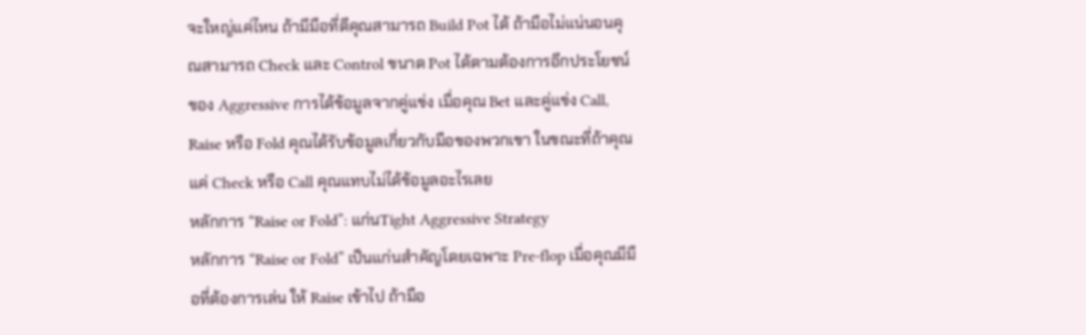จะใหญ่แค่ไหน ถ้ามีมือที่ดีคุณสามารถ Build Pot ได้ ถ้ามือไม่แน่นอนคุณสามารถ Check และ Control ขนาด Pot ได้ตามต้องการอีกประโยชน์ของ Aggressive การได้ข้อมูลจากคู่แข่ง เมื่อคุณ Bet และคู่แข่ง Call, Raise หรือ Fold คุณได้รับข้อมูลเกี่ยวกับมือของพวกเขา ในขณะที่ถ้าคุณแค่ Check หรือ Call คุณแทบไม่ได้ข้อมูลอะไรเลย
หลักการ “Raise or Fold”: แก่นTight Aggressive Strategy
หลักการ “Raise or Fold” เป็นแก่นสำคัญโดยเฉพาะ Pre-flop เมื่อคุณมีมือที่ต้องการเล่น ให้ Raise เข้าไป ถ้ามือ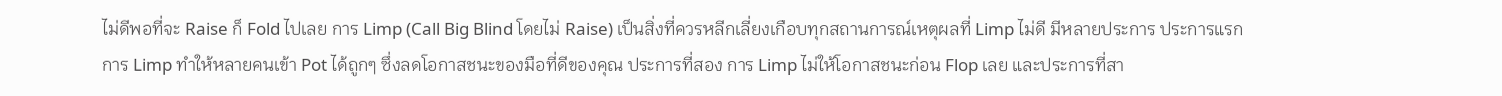ไม่ดีพอที่จะ Raise ก็ Fold ไปเลย การ Limp (Call Big Blind โดยไม่ Raise) เป็นสิ่งที่ควรหลีกเลี่ยงเกือบทุกสถานการณ์เหตุผลที่ Limp ไม่ดี มีหลายประการ ประการแรก การ Limp ทำให้หลายคนเข้า Pot ได้ถูกๆ ซึ่งลดโอกาสชนะของมือที่ดีของคุณ ประการที่สอง การ Limp ไม่ให้โอกาสชนะก่อน Flop เลย และประการที่สา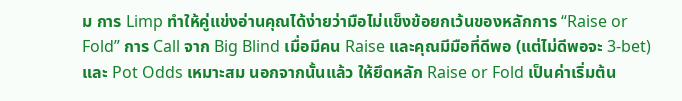ม การ Limp ทำให้คู่แข่งอ่านคุณได้ง่ายว่ามือไม่แข็งข้อยกเว้นของหลักการ “Raise or Fold” การ Call จาก Big Blind เมื่อมีคน Raise และคุณมีมือที่ดีพอ (แต่ไม่ดีพอจะ 3-bet) และ Pot Odds เหมาะสม นอกจากนั้นแล้ว ให้ยึดหลัก Raise or Fold เป็นค่าเริ่มต้น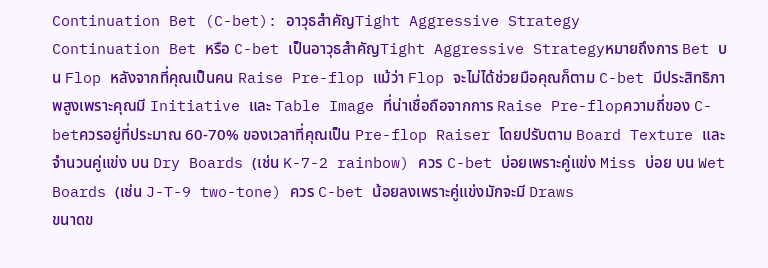Continuation Bet (C-bet): อาวุธสำคัญTight Aggressive Strategy
Continuation Bet หรือ C-bet เป็นอาวุธสำคัญTight Aggressive Strategyหมายถึงการ Bet บน Flop หลังจากที่คุณเป็นคน Raise Pre-flop แม้ว่า Flop จะไม่ได้ช่วยมือคุณก็ตาม C-bet มีประสิทธิภาพสูงเพราะคุณมี Initiative และ Table Image ที่น่าเชื่อถือจากการ Raise Pre-flopความถี่ของ C-betควรอยู่ที่ประมาณ 60-70% ของเวลาที่คุณเป็น Pre-flop Raiser โดยปรับตาม Board Texture และจำนวนคู่แข่ง บน Dry Boards (เช่น K-7-2 rainbow) ควร C-bet บ่อยเพราะคู่แข่ง Miss บ่อย บน Wet Boards (เช่น J-T-9 two-tone) ควร C-bet น้อยลงเพราะคู่แข่งมักจะมี Draws
ขนาดข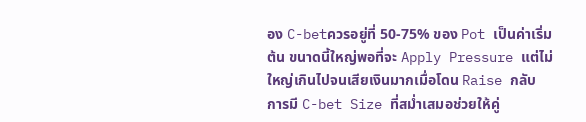อง C-betควรอยู่ที่ 50-75% ของ Pot เป็นค่าเริ่มต้น ขนาดนี้ใหญ่พอที่จะ Apply Pressure แต่ไม่ใหญ่เกินไปจนเสียเงินมากเมื่อโดน Raise กลับ การมี C-bet Size ที่สม่ำเสมอช่วยให้คู่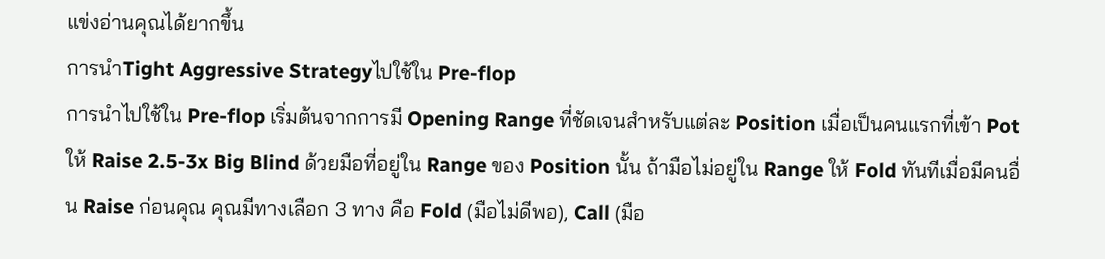แข่งอ่านคุณได้ยากขึ้น
การนำTight Aggressive Strategyไปใช้ใน Pre-flop
การนำไปใช้ใน Pre-flop เริ่มต้นจากการมี Opening Range ที่ชัดเจนสำหรับแต่ละ Position เมื่อเป็นคนแรกที่เข้า Pot ให้ Raise 2.5-3x Big Blind ด้วยมือที่อยู่ใน Range ของ Position นั้น ถ้ามือไม่อยู่ใน Range ให้ Fold ทันทีเมื่อมีคนอื่น Raise ก่อนคุณ คุณมีทางเลือก 3 ทาง คือ Fold (มือไม่ดีพอ), Call (มือ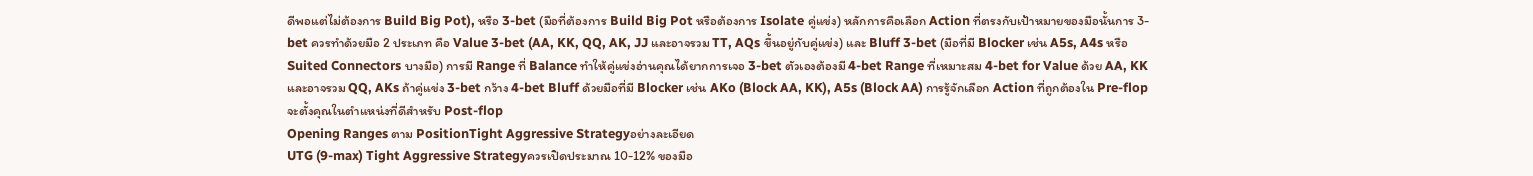ดีพอแต่ไม่ต้องการ Build Big Pot), หรือ 3-bet (มือที่ต้องการ Build Big Pot หรือต้องการ Isolate คู่แข่ง) หลักการคือเลือก Action ที่ตรงกับเป้าหมายของมือนั้นการ 3-bet ควรทำด้วยมือ 2 ประเภท คือ Value 3-bet (AA, KK, QQ, AK, JJ และอาจรวม TT, AQs ขึ้นอยู่กับคู่แข่ง) และ Bluff 3-bet (มือที่มี Blocker เช่น A5s, A4s หรือ Suited Connectors บางมือ) การมี Range ที่ Balance ทำให้คู่แข่งอ่านคุณได้ยากการเจอ 3-bet ตัวเองต้องมี 4-bet Range ที่เหมาะสม 4-bet for Value ด้วย AA, KK และอาจรวม QQ, AKs ถ้าคู่แข่ง 3-bet กว้าง 4-bet Bluff ด้วยมือที่มี Blocker เช่น AKo (Block AA, KK), A5s (Block AA) การรู้จักเลือก Action ที่ถูกต้องใน Pre-flop จะตั้งคุณในตำแหน่งที่ดีสำหรับ Post-flop
Opening Ranges ตาม PositionTight Aggressive Strategyอย่างละเอียด
UTG (9-max) Tight Aggressive Strategyควรเปิดประมาณ 10-12% ของมือ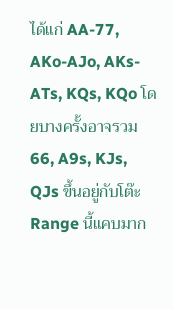ได้แก่ AA-77, AKo-AJo, AKs-ATs, KQs, KQo โดยบางครั้งอาจรวม 66, A9s, KJs, QJs ขึ้นอยู่กับโต๊ะ Range นี้แคบมาก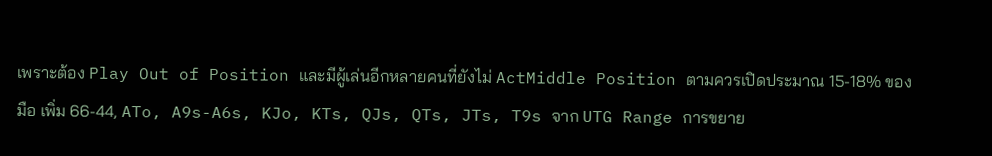เพราะต้อง Play Out of Position และมีผู้เล่นอีกหลายคนที่ยังไม่ ActMiddle Position ตามควรเปิดประมาณ 15-18% ของมือ เพิ่ม 66-44, ATo, A9s-A6s, KJo, KTs, QJs, QTs, JTs, T9s จาก UTG Range การขยาย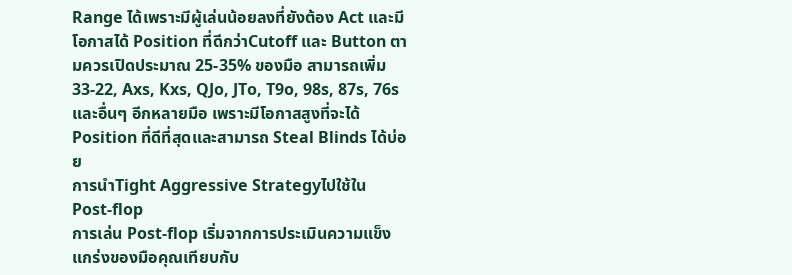Range ได้เพราะมีผู้เล่นน้อยลงที่ยังต้อง Act และมีโอกาสได้ Position ที่ดีกว่าCutoff และ Button ตามควรเปิดประมาณ 25-35% ของมือ สามารถเพิ่ม 33-22, Axs, Kxs, QJo, JTo, T9o, 98s, 87s, 76s และอื่นๆ อีกหลายมือ เพราะมีโอกาสสูงที่จะได้ Position ที่ดีที่สุดและสามารถ Steal Blinds ได้บ่อย
การนำTight Aggressive Strategyไปใช้ใน Post-flop
การเล่น Post-flop เริ่มจากการประเมินความแข็งแกร่งของมือคุณเทียบกับ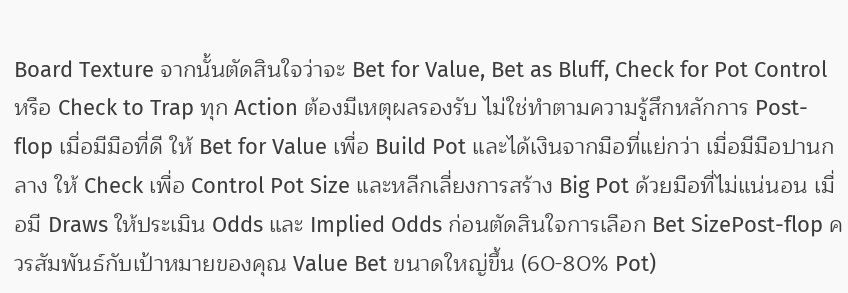Board Texture จากนั้นตัดสินใจว่าจะ Bet for Value, Bet as Bluff, Check for Pot Control หรือ Check to Trap ทุก Action ต้องมีเหตุผลรองรับ ไม่ใช่ทำตามความรู้สึกหลักการ Post-flop เมื่อมีมือที่ดี ให้ Bet for Value เพื่อ Build Pot และได้เงินจากมือที่แย่กว่า เมื่อมีมือปานกลาง ให้ Check เพื่อ Control Pot Size และหลีกเลี่ยงการสร้าง Big Pot ด้วยมือที่ไม่แน่นอน เมื่อมี Draws ให้ประเมิน Odds และ Implied Odds ก่อนตัดสินใจการเลือก Bet SizePost-flop ควรสัมพันธ์กับเป้าหมายของคุณ Value Bet ขนาดใหญ่ขึ้น (60-80% Pot)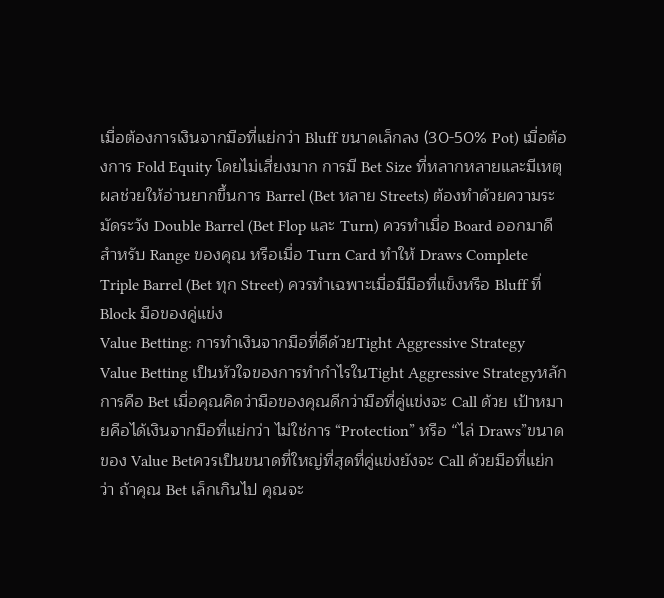เมื่อต้องการเงินจากมือที่แย่กว่า Bluff ขนาดเล็กลง (30-50% Pot) เมื่อต้องการ Fold Equity โดยไม่เสี่ยงมาก การมี Bet Size ที่หลากหลายและมีเหตุผลช่วยให้อ่านยากขึ้นการ Barrel (Bet หลาย Streets) ต้องทำด้วยความระมัดระวัง Double Barrel (Bet Flop และ Turn) ควรทำเมื่อ Board ออกมาดีสำหรับ Range ของคุณ หรือเมื่อ Turn Card ทำให้ Draws Complete Triple Barrel (Bet ทุก Street) ควรทำเฉพาะเมื่อมีมือที่แข็งหรือ Bluff ที่ Block มือของคู่แข่ง
Value Betting: การทำเงินจากมือที่ดีด้วยTight Aggressive Strategy
Value Betting เป็นหัวใจของการทำกำไรในTight Aggressive Strategyหลักการคือ Bet เมื่อคุณคิดว่ามือของคุณดีกว่ามือที่คู่แข่งจะ Call ด้วย เป้าหมายคือได้เงินจากมือที่แย่กว่า ไม่ใช่การ “Protection” หรือ “ไล่ Draws”ขนาดของ Value Betควรเป็นขนาดที่ใหญ่ที่สุดที่คู่แข่งยังจะ Call ด้วยมือที่แย่กว่า ถ้าคุณ Bet เล็กเกินไป คุณจะ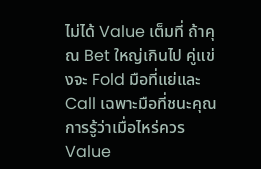ไม่ได้ Value เต็มที่ ถ้าคุณ Bet ใหญ่เกินไป คู่แข่งจะ Fold มือที่แย่และ Call เฉพาะมือที่ชนะคุณการรู้ว่าเมื่อไหร่ควร Value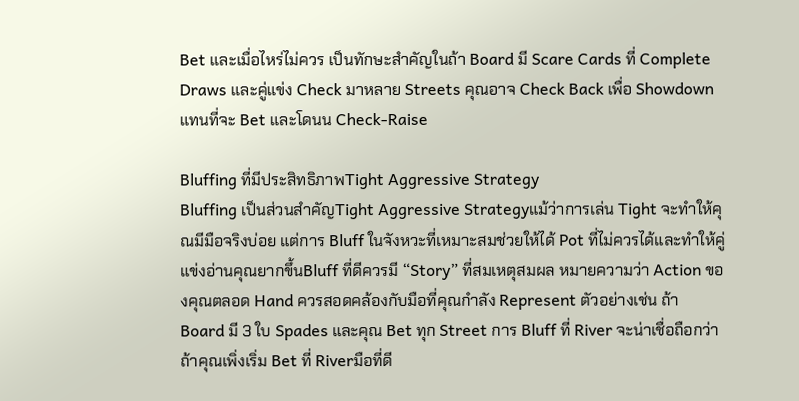Bet และเมื่อไหร่ไม่ควร เป็นทักษะสำคัญในถ้า Board มี Scare Cards ที่ Complete Draws และคู่แข่ง Check มาหลาย Streets คุณอาจ Check Back เพื่อ Showdown แทนที่จะ Bet และโดนน Check-Raise

Bluffing ที่มีประสิทธิภาพTight Aggressive Strategy
Bluffing เป็นส่วนสำคัญTight Aggressive Strategyแม้ว่าการเล่น Tight จะทำให้คุณมีมือจริงบ่อย แต่การ Bluff ในจังหวะที่เหมาะสมช่วยให้ได้ Pot ที่ไม่ควรได้และทำให้คู่แข่งอ่านคุณยากขึ้นBluff ที่ดีควรมี “Story” ที่สมเหตุสมผล หมายความว่า Action ของคุณตลอด Hand ควรสอดคล้องกับมือที่คุณกำลัง Represent ตัวอย่างเช่น ถ้า Board มี 3 ใบ Spades และคุณ Bet ทุก Street การ Bluff ที่ River จะน่าเชื่อถือกว่าถ้าคุณเพิ่งเริ่ม Bet ที่ Riverมือที่ดี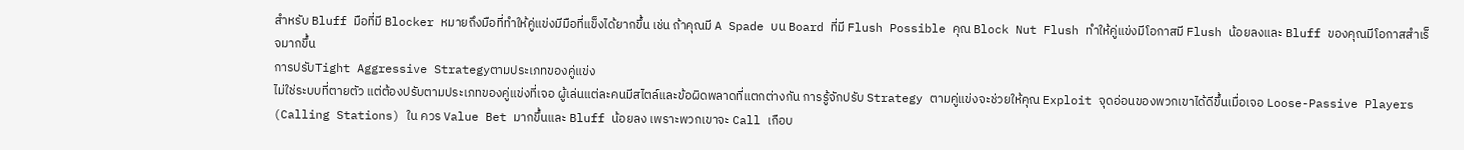สำหรับ Bluff มือที่มี Blocker หมายถึงมือที่ทำให้คู่แข่งมีมือที่แข็งได้ยากขึ้น เช่น ถ้าคุณมี A Spade บน Board ที่มี Flush Possible คุณ Block Nut Flush ทำให้คู่แข่งมีโอกาสมี Flush น้อยลงและ Bluff ของคุณมีโอกาสสำเร็จมากขึ้น
การปรับTight Aggressive Strategyตามประเภทของคู่แข่ง
ไม่ใช่ระบบที่ตายตัว แต่ต้องปรับตามประเภทของคู่แข่งที่เจอ ผู้เล่นแต่ละคนมีสไตล์และข้อผิดพลาดที่แตกต่างกัน การรู้จักปรับ Strategy ตามคู่แข่งจะช่วยให้คุณ Exploit จุดอ่อนของพวกเขาได้ดีขึ้นเมื่อเจอ Loose-Passive Players (Calling Stations) ใน ควร Value Bet มากขึ้นและ Bluff น้อยลง เพราะพวกเขาจะ Call เกือบ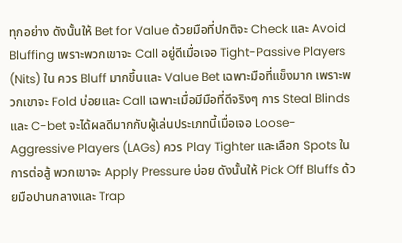ทุกอย่าง ดังนั้นให้ Bet for Value ด้วยมือที่ปกติจะ Check และ Avoid Bluffing เพราะพวกเขาจะ Call อยู่ดีเมื่อเจอ Tight-Passive Players (Nits) ใน ควร Bluff มากขึ้นและ Value Bet เฉพาะมือที่แข็งมาก เพราะพวกเขาจะ Fold บ่อยและ Call เฉพาะเมื่อมีมือที่ดีจริงๆ การ Steal Blinds และ C-bet จะได้ผลดีมากกับผู้เล่นประเภทนี้เมื่อเจอ Loose-Aggressive Players (LAGs) ควร Play Tighter และเลือก Spots ในการต่อสู้ พวกเขาจะ Apply Pressure บ่อย ดังนั้นให้ Pick Off Bluffs ด้วยมือปานกลางและ Trap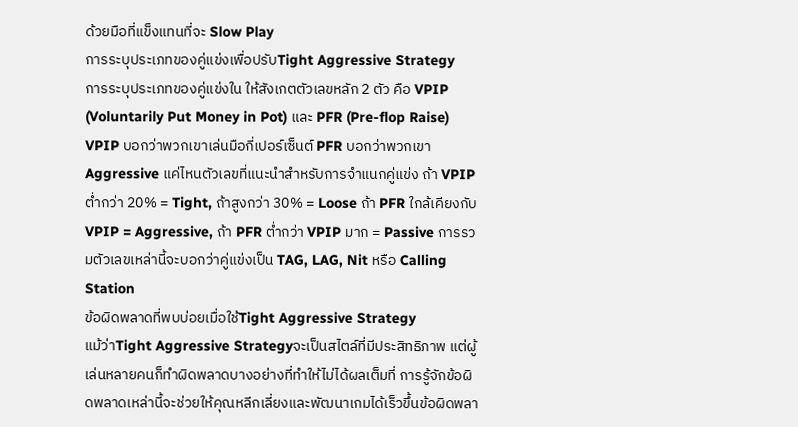ด้วยมือที่แข็งแทนที่จะ Slow Play
การระบุประเภทของคู่แข่งเพื่อปรับTight Aggressive Strategy
การระบุประเภทของคู่แข่งใน ให้สังเกตตัวเลขหลัก 2 ตัว คือ VPIP (Voluntarily Put Money in Pot) และ PFR (Pre-flop Raise) VPIP บอกว่าพวกเขาเล่นมือกี่เปอร์เซ็นต์ PFR บอกว่าพวกเขา Aggressive แค่ไหนตัวเลขที่แนะนำสำหรับการจำแนกคู่แข่ง ถ้า VPIP ต่ำกว่า 20% = Tight, ถ้าสูงกว่า 30% = Loose ถ้า PFR ใกล้เคียงกับ VPIP = Aggressive, ถ้า PFR ต่ำกว่า VPIP มาก = Passive การรวมตัวเลขเหล่านี้จะบอกว่าคู่แข่งเป็น TAG, LAG, Nit หรือ Calling Station
ข้อผิดพลาดที่พบบ่อยเมื่อใช้Tight Aggressive Strategy
แม้ว่าTight Aggressive Strategyจะเป็นสไตล์ที่มีประสิทธิภาพ แต่ผู้เล่นหลายคนก็ทำผิดพลาดบางอย่างที่ทำให้ไม่ได้ผลเต็มที่ การรู้จักข้อผิดพลาดเหล่านี้จะช่วยให้คุณหลีกเลี่ยงและพัฒนาเกมได้เร็วขึ้นข้อผิดพลา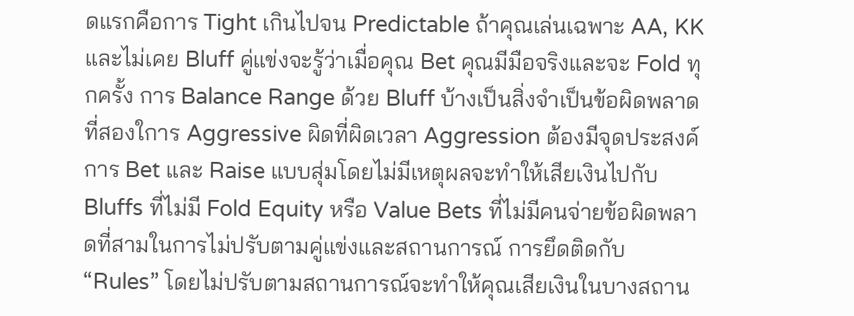ดแรกคือการ Tight เกินไปจน Predictable ถ้าคุณเล่นเฉพาะ AA, KK และไม่เคย Bluff คู่แข่งจะรู้ว่าเมื่อคุณ Bet คุณมีมือจริงและจะ Fold ทุกครั้ง การ Balance Range ด้วย Bluff บ้างเป็นสิ่งจำเป็นข้อผิดพลาดที่สองใการ Aggressive ผิดที่ผิดเวลา Aggression ต้องมีจุดประสงค์ การ Bet และ Raise แบบสุ่มโดยไม่มีเหตุผลจะทำให้เสียเงินไปกับ Bluffs ที่ไม่มี Fold Equity หรือ Value Bets ที่ไม่มีคนจ่ายข้อผิดพลาดที่สามในการไม่ปรับตามคู่แข่งและสถานการณ์ การยึดติดกับ “Rules” โดยไม่ปรับตามสถานการณ์จะทำให้คุณเสียเงินในบางสถาน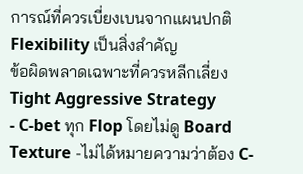การณ์ที่ควรเบี่ยงเบนจากแผนปกติ Flexibility เป็นสิ่งสำคัญ
ข้อผิดพลาดเฉพาะที่ควรหลีกเลี่ยงTight Aggressive Strategy
- C-bet ทุก Flop โดยไม่ดู Board Texture -ไม่ได้หมายความว่าต้อง C-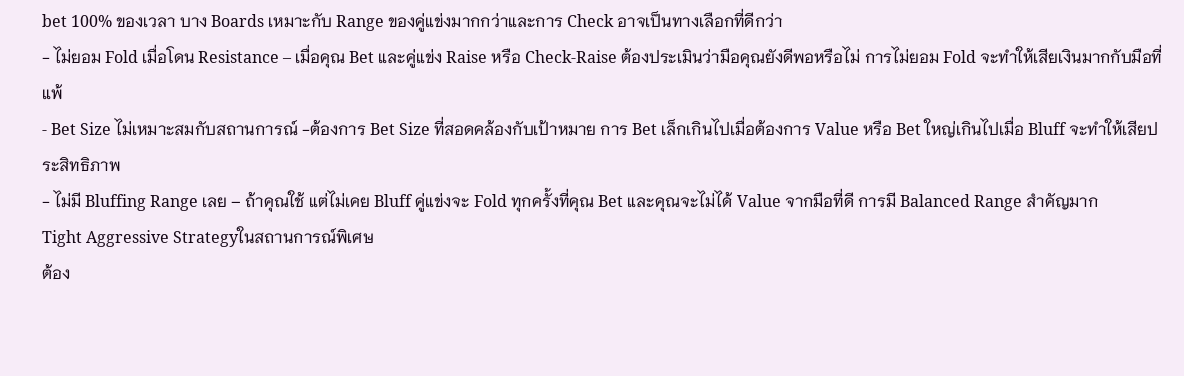bet 100% ของเวลา บาง Boards เหมาะกับ Range ของคู่แข่งมากกว่าและการ Check อาจเป็นทางเลือกที่ดีกว่า
- ไม่ยอม Fold เมื่อโดน Resistance – เมื่อคุณ Bet และคู่แข่ง Raise หรือ Check-Raise ต้องประเมินว่ามือคุณยังดีพอหรือไม่ การไม่ยอม Fold จะทำให้เสียเงินมากกับมือที่แพ้
- Bet Size ไม่เหมาะสมกับสถานการณ์ -ต้องการ Bet Size ที่สอดคล้องกับเป้าหมาย การ Bet เล็กเกินไปเมื่อต้องการ Value หรือ Bet ใหญ่เกินไปเมื่อ Bluff จะทำให้เสียประสิทธิภาพ
- ไม่มี Bluffing Range เลย – ถ้าคุณใช้ แต่ไม่เคย Bluff คู่แข่งจะ Fold ทุกครั้งที่คุณ Bet และคุณจะไม่ได้ Value จากมือที่ดี การมี Balanced Range สำคัญมาก
Tight Aggressive Strategyในสถานการณ์พิเศษ
ต้อง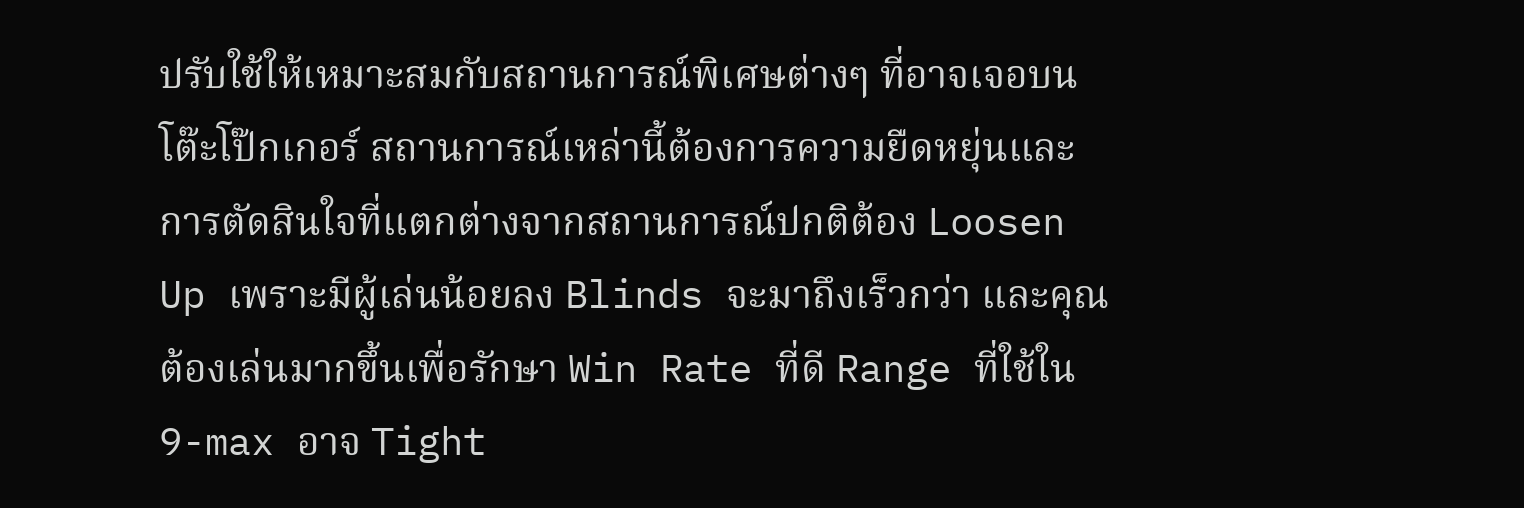ปรับใช้ให้เหมาะสมกับสถานการณ์พิเศษต่างๆ ที่อาจเจอบนโต๊ะโป๊กเกอร์ สถานการณ์เหล่านี้ต้องการความยืดหยุ่นและการตัดสินใจที่แตกต่างจากสถานการณ์ปกติต้อง Loosen Up เพราะมีผู้เล่นน้อยลง Blinds จะมาถึงเร็วกว่า และคุณต้องเล่นมากขึ้นเพื่อรักษา Win Rate ที่ดี Range ที่ใช้ใน 9-max อาจ Tight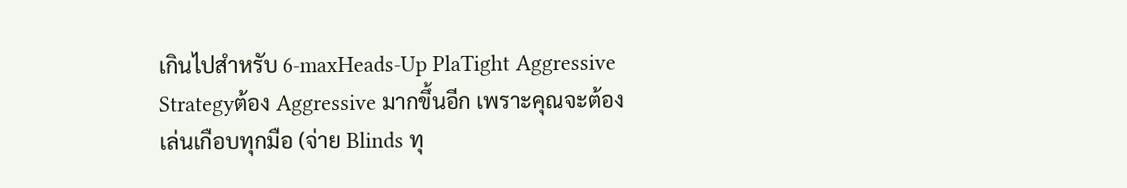เกินไปสำหรับ 6-maxHeads-Up PlaTight Aggressive Strategyต้อง Aggressive มากขึ้นอีก เพราะคุณจะต้องเล่นเกือบทุกมือ (จ่าย Blinds ทุ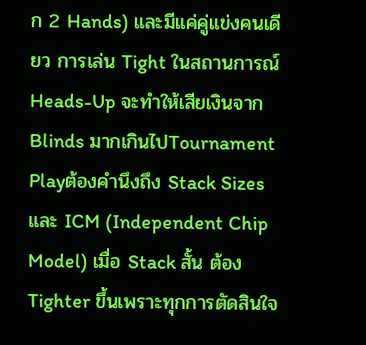ก 2 Hands) และมีแค่คู่แข่งคนเดียว การเล่น Tight ในสถานการณ์ Heads-Up จะทำให้เสียเงินจาก Blinds มากเกินไปTournament Playต้องคำนึงถึง Stack Sizes และ ICM (Independent Chip Model) เมื่อ Stack สั้น ต้อง Tighter ขึ้นเพราะทุกการตัดสินใจ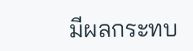มีผลกระทบ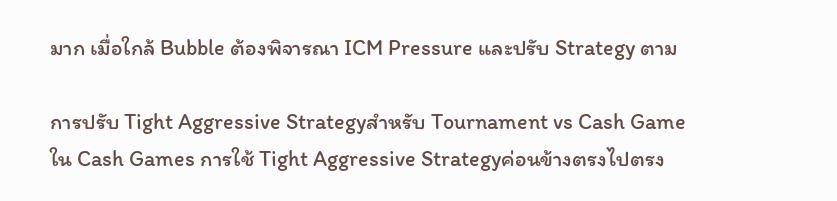มาก เมื่อใกล้ Bubble ต้องพิจารณา ICM Pressure และปรับ Strategy ตาม

การปรับ Tight Aggressive Strategyสำหรับ Tournament vs Cash Game
ใน Cash Games การใช้ Tight Aggressive Strategyค่อนข้างตรงไปตรง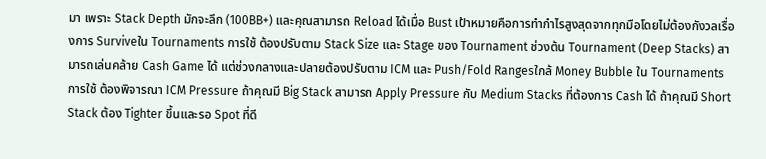มา เพราะ Stack Depth มักจะลึก (100BB+) และคุณสามารถ Reload ได้เมื่อ Bust เป้าหมายคือการทำกำไรสูงสุดจากทุกมือโดยไม่ต้องกังวลเรื่องการ Surviveใน Tournaments การใช้ ต้องปรับตาม Stack Size และ Stage ของ Tournament ช่วงต้น Tournament (Deep Stacks) สามารถเล่นคล้าย Cash Game ได้ แต่ช่วงกลางและปลายต้องปรับตาม ICM และ Push/Fold Rangesใกล้ Money Bubble ใน Tournaments การใช้ ต้องพิจารณา ICM Pressure ถ้าคุณมี Big Stack สามารถ Apply Pressure กับ Medium Stacks ที่ต้องการ Cash ได้ ถ้าคุณมี Short Stack ต้อง Tighter ขึ้นและรอ Spot ที่ดี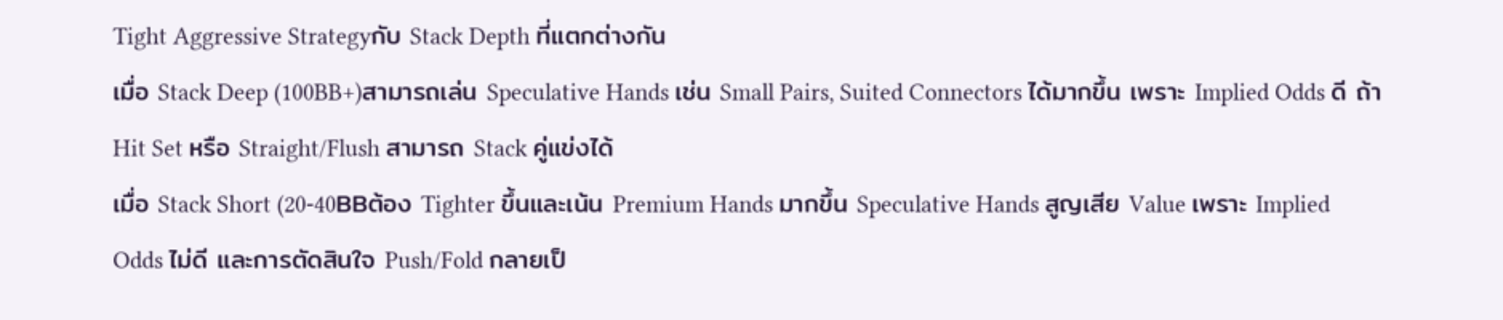Tight Aggressive Strategyกับ Stack Depth ที่แตกต่างกัน
เมื่อ Stack Deep (100BB+)สามารถเล่น Speculative Hands เช่น Small Pairs, Suited Connectors ได้มากขึ้น เพราะ Implied Odds ดี ถ้า Hit Set หรือ Straight/Flush สามารถ Stack คู่แข่งได้
เมื่อ Stack Short (20-40BBต้อง Tighter ขึ้นและเน้น Premium Hands มากขึ้น Speculative Hands สูญเสีย Value เพราะ Implied Odds ไม่ดี และการตัดสินใจ Push/Fold กลายเป็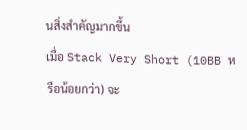นสิ่งสำคัญมากขึ้น
เมื่อ Stack Very Short (10BB หรือน้อยกว่า) จะ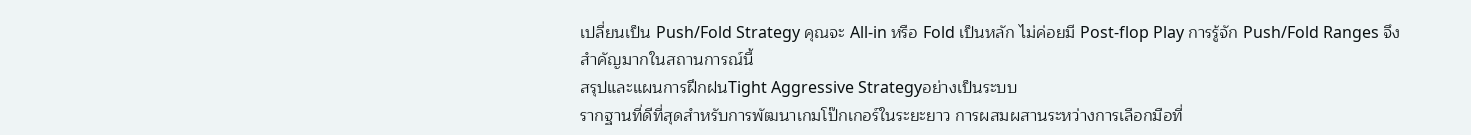เปลี่ยนเป็น Push/Fold Strategy คุณจะ All-in หรือ Fold เป็นหลัก ไม่ค่อยมี Post-flop Play การรู้จัก Push/Fold Ranges จึงสำคัญมากในสถานการณ์นี้
สรุปและแผนการฝึกฝนTight Aggressive Strategyอย่างเป็นระบบ
รากฐานที่ดีที่สุดสำหรับการพัฒนาเกมโป๊กเกอร์ในระยะยาว การผสมผสานระหว่างการเลือกมือที่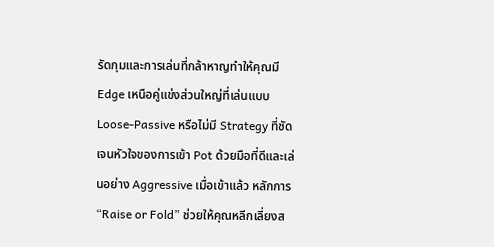รัดกุมและการเล่นที่กล้าหาญทำให้คุณมี Edge เหนือคู่แข่งส่วนใหญ่ที่เล่นแบบ Loose-Passive หรือไม่มี Strategy ที่ชัดเจนหัวใจของการเข้า Pot ด้วยมือที่ดีและเล่นอย่าง Aggressive เมื่อเข้าแล้ว หลักการ “Raise or Fold” ช่วยให้คุณหลีกเลี่ยงส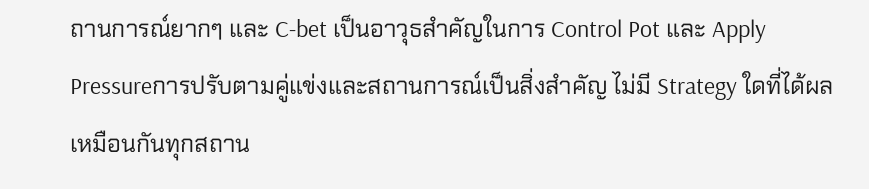ถานการณ์ยากๆ และ C-bet เป็นอาวุธสำคัญในการ Control Pot และ Apply Pressureการปรับตามคู่แข่งและสถานการณ์เป็นสิ่งสำคัญ ไม่มี Strategy ใดที่ได้ผลเหมือนกันทุกสถาน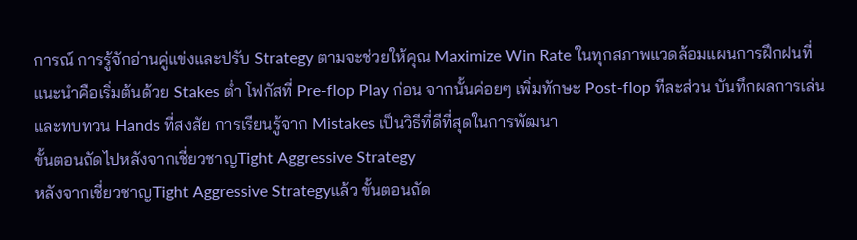การณ์ การรู้จักอ่านคู่แข่งและปรับ Strategy ตามจะช่วยให้คุณ Maximize Win Rate ในทุกสภาพแวดล้อมแผนการฝึกฝนที่แนะนำคือเริ่มต้นด้วย Stakes ต่ำ โฟกัสที่ Pre-flop Play ก่อน จากนั้นค่อยๆ เพิ่มทักษะ Post-flop ทีละส่วน บันทึกผลการเล่นและทบทวน Hands ที่สงสัย การเรียนรู้จาก Mistakes เป็นวิธีที่ดีที่สุดในการพัฒนา
ขั้นตอนถัดไปหลังจากเชี่ยวชาญTight Aggressive Strategy
หลังจากเชี่ยวชาญTight Aggressive Strategyแล้ว ขั้นตอนถัด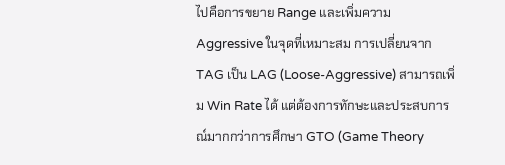ไปคือการขยาย Range และเพิ่มความ Aggressive ในจุดที่เหมาะสม การเปลี่ยนจาก TAG เป็น LAG (Loose-Aggressive) สามารถเพิ่ม Win Rate ได้ แต่ต้องการทักษะและประสบการณ์มากกว่าการศึกษา GTO (Game Theory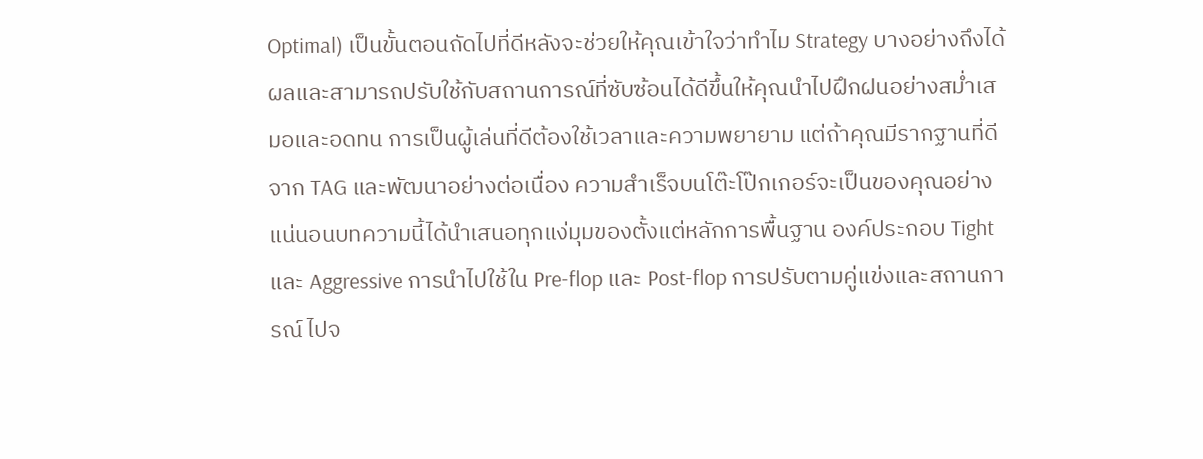Optimal) เป็นขั้นตอนถัดไปที่ดีหลังจะช่วยให้คุณเข้าใจว่าทำไม Strategy บางอย่างถึงได้ผลและสามารถปรับใช้กับสถานการณ์ที่ซับซ้อนได้ดีขึ้นให้คุณนำไปฝึกฝนอย่างสม่ำเสมอและอดทน การเป็นผู้เล่นที่ดีต้องใช้เวลาและความพยายาม แต่ถ้าคุณมีรากฐานที่ดีจาก TAG และพัฒนาอย่างต่อเนื่อง ความสำเร็จบนโต๊ะโป๊กเกอร์จะเป็นของคุณอย่างแน่นอนบทความนี้ได้นำเสนอทุกแง่มุมของตั้งแต่หลักการพื้นฐาน องค์ประกอบ Tight และ Aggressive การนำไปใช้ใน Pre-flop และ Post-flop การปรับตามคู่แข่งและสถานการณ์ ไปจ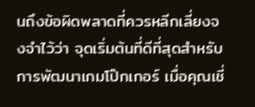นถึงข้อผิดพลาดที่ควรหลีกเลี่ยงจงจำไว้ว่า จุดเริ่มต้นที่ดีที่สุดสำหรับการพัฒนาเกมโป๊กเกอร์ เมื่อคุณเชี่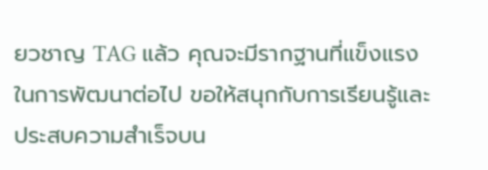ยวชาญ TAG แล้ว คุณจะมีรากฐานที่แข็งแรงในการพัฒนาต่อไป ขอให้สนุกกับการเรียนรู้และประสบความสำเร็จบน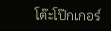โต๊ะโป๊กเกอร์